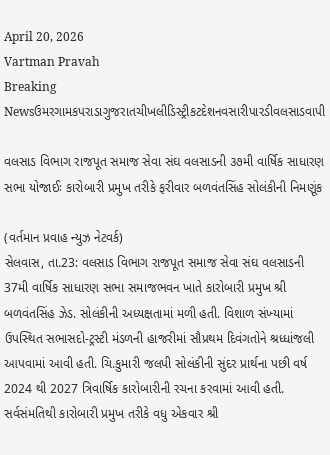April 20, 2026
Vartman Pravah
Breaking Newsઉમરગામકપરાડાગુજરાતચીખલીડિસ્ટ્રીકટદેશનવસારીપારડીવલસાડવાપી

વલસાડ વિભાગ રાજપૂત સમાજ સેવા સંઘ વલસાડની ૩૭મી વાર્ષિક સાધારણ સભા યોજાઈઃ કારોબારી પ્રમુખ તરીકે ફરીવાર બળવંતસિંહ સોલંકીની નિમણૂંક

(વર્તમાન પ્રવાહ ન્‍યુઝ નેટવર્ક)
સેલવાસ, તા.23: વલસાડ વિભાગ રાજપૂત સમાજ સેવા સંઘ વલસાડની 37મી વાર્ષિક સાધારણ સભા સમાજભવન ખાતે કારોબારી પ્રમુખ શ્રી બળવંતસિંહ ઝેડ. સોલંકીની અધ્‍યક્ષતામાં મળી હતી. વિશાળ સંખ્‍યામાં ઉપસ્‍થિત સભાસદો-ટ્રસ્‍ટી મંડળની હાજરીમાં સૌપ્રથમ દિવંગતોને શ્રધ્‍ધાંજલી આપવામાં આવી હતી. ચિ.કુમારી જલપી સોલંકીની સુંદર પ્રાર્થના પછી વર્ષ 2024 થી 2027 ત્રિવાર્ષિક કારોબારીની રચના કરવામાં આવી હતી. સર્વસંમતિથી કારોબારી પ્રમુખ તરીકે વધુ એકવાર શ્રી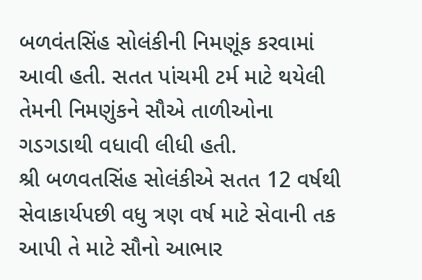બળવંતસિંહ સોલંકીની નિમણૂંક કરવામાં આવી હતી. સતત પાંચમી ટર્મ માટે થયેલી તેમની નિમણુંકને સૌએ તાળીઓના ગડગડાથી વધાવી લીધી હતી.
શ્રી બળવતસિંહ સોલંકીએ સતત 12 વર્ષથી સેવાકાર્યપછી વધુ ત્રણ વર્ષ માટે સેવાની તક આપી તે માટે સૌનો આભાર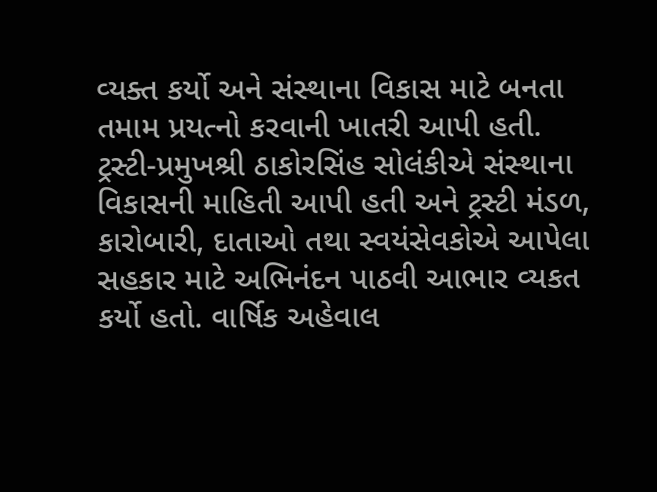વ્‍યક્‍ત કર્યો અને સંસ્‍થાના વિકાસ માટે બનતા તમામ પ્રયત્‍નો કરવાની ખાતરી આપી હતી. ટ્રસ્‍ટી-પ્રમુખશ્રી ઠાકોરસિંહ સોલંકીએ સંસ્‍થાના વિકાસની માહિતી આપી હતી અને ટ્રસ્‍ટી મંડળ, કારોબારી, દાતાઓ તથા સ્‍વયંસેવકોએ આપેલા સહકાર માટે અભિનંદન પાઠવી આભાર વ્‍યકત કર્યો હતો. વાર્ષિક અહેવાલ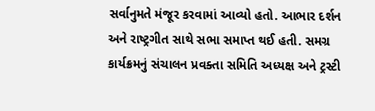સર્વાનુમતે મંજૂર કરવામાં આવ્‍યો હતો. આભાર દર્શન અને રાષ્‍ટ્રગીત સાથે સભા સમાપ્ત થઈ હતી. સમગ્ર કાર્યક્રમનું સંચાલન પ્રવક્‍તા સમિતિ અધ્‍યક્ષ અને ટ્રસ્‍ટી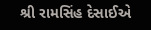શ્રી રામસિંહ દેસાઈએ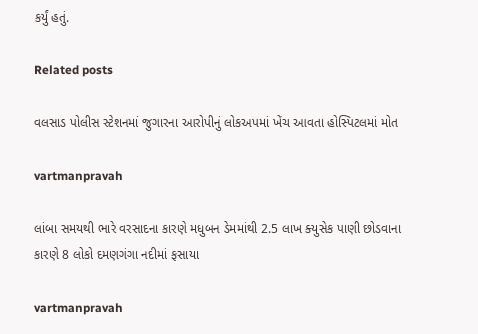કર્યું હતું.

Related posts

વલસાડ પોલીસ સ્‍ટેશનમાં જુગારના આરોપીનું લોકઅપમાં ખેંચ આવતા હોસ્‍પિટલમાં મોત

vartmanpravah

લાંબા સમયથી ભારે વરસાદના કારણે મધુબન ડેમમાંથી 2.5 લાખ ક્‍યુસેક પાણી છોડવાના કારણે 8 લોકો દમણગંગા નદીમાં ફસાયા

vartmanpravah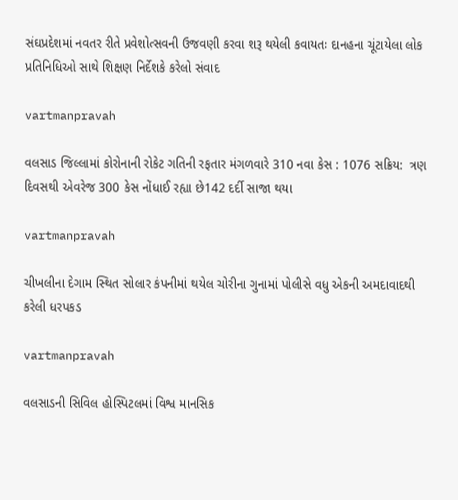સંઘપ્રદેશમાં નવતર રીતે પ્રવેશોત્‍સવની ઉજવણી કરવા શરૂ થયેલી કવાયતઃ દાનહના ચૂંટાયેલા લોક પ્રતિનિધિઓ સાથે શિક્ષણ નિર્દેશકે કરેલો સંવાદ

vartmanpravah

વલસાડ જિલ્લામાં કોરોનાની રોકેટ ગતિની રફતાર મંગળવારે 310 નવા કેસ : 1076 સક્રિય:  ત્રણ દિવસથી એવરેજ 300 કેસ નોંધાઈ રહ્યા છે142 દર્દી સાજા થયા

vartmanpravah

ચીખલીના દેગામ સ્‍થિત સોલાર કંપનીમાં થયેલ ચોરીના ગુનામાં પોલીસે વધુ એકની અમદાવાદથી કરેલી ધરપકડ

vartmanpravah

વલસાડની સિવિલ હોસ્‍પિટલમાં વિશ્વ માનસિક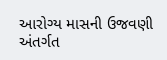આરોગ્‍ય માસની ઉજવણી અંતર્ગત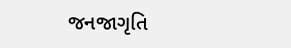જનજાગૃતિ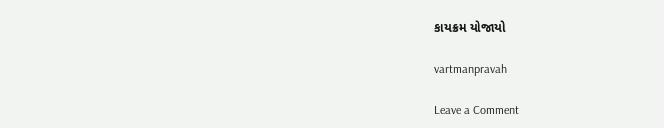કાયક્રમ યોજાયો

vartmanpravah

Leave a Comment